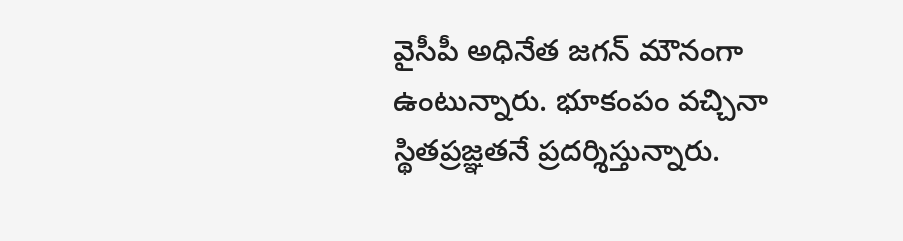వైసీపీ అధినేత జగన్ మౌనంగా ఉంటున్నారు. భూకంపం వచ్చినా స్థితప్రజ్ఞతనే ప్రదర్శిస్తున్నారు.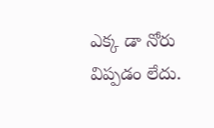ఎక్క డా నోరు విప్పడం లేదు.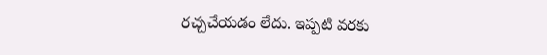రచ్చచేయడం లేదు. ఇప్పటి వరకు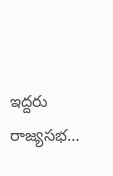ఇద్దరు రాజ్యసభ…